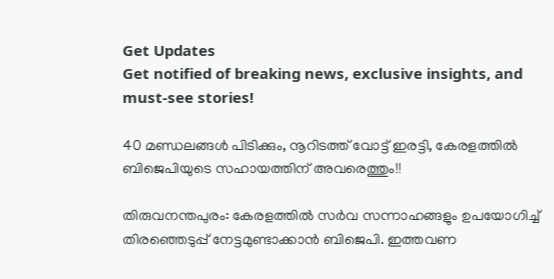Get Updates
Get notified of breaking news, exclusive insights, and must-see stories!

40 മണ്ഡലങ്ങള്‍ പിടിക്കും, നൂറിടത്ത് വോട്ട് ഇരട്ടി, കേരളത്തില്‍ ബിജെപിയുടെ സഹായത്തിന് അവരെത്തും!!

തിരുവനന്തപുരം: കേരളത്തില്‍ സര്‍വ സന്നാഹങ്ങളും ഉപയോഗിച്ച് തിരഞ്ഞെടുപ്പ് നേട്ടമുണ്ടാക്കാന്‍ ബിജെപി. ഇത്തവണ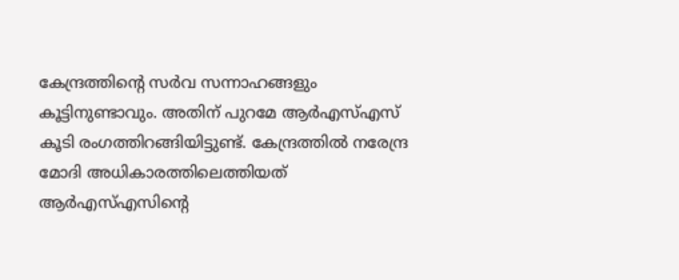കേന്ദ്രത്തിന്റെ സര്‍വ സന്നാഹങ്ങളും കൂട്ടിനുണ്ടാവും. അതിന് പുറമേ ആര്‍എസ്എസ് കൂടി രംഗത്തിറങ്ങിയിട്ടുണ്ട്. കേന്ദ്രത്തില്‍ നരേന്ദ്ര മോദി അധികാരത്തിലെത്തിയത് ആര്‍എസ്എസിന്റെ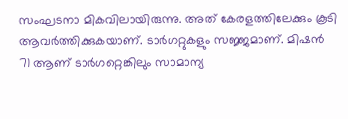സംഘടനാ മികവിലായിരുന്നു. അത് കേരളത്തിലേക്കും കൂടി ആവര്‍ത്തിക്കുകയാണ്. ടാര്‍ഗറ്റുകളും സജ്ജമാണ്. മിഷന്‍ 71 ആണ് ടാര്‍ഗറ്റെങ്കിലും സാമാന്യ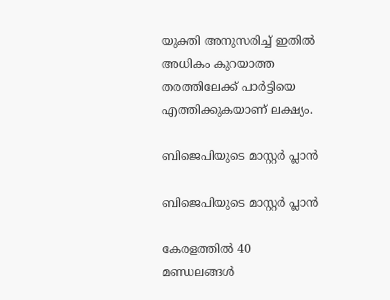യുക്തി അനുസരിച്ച് ഇതില്‍ അധികം കുറയാത്ത തരത്തിലേക്ക് പാര്‍ട്ടിയെ എത്തിക്കുകയാണ് ലക്ഷ്യം.

ബിജെപിയുടെ മാസ്റ്റര്‍ പ്ലാന്‍

ബിജെപിയുടെ മാസ്റ്റര്‍ പ്ലാന്‍

കേരളത്തില്‍ 40 മണ്ഡലങ്ങള്‍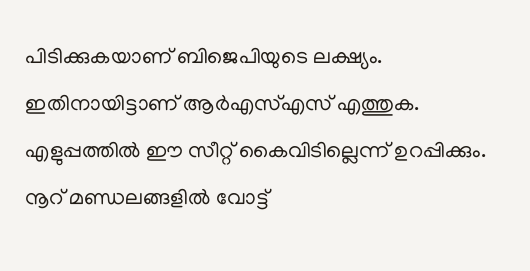പിടിക്കുകയാണ് ബിജെപിയുടെ ലക്ഷ്യം. ഇതിനായിട്ടാണ് ആര്‍എസ്എസ് എത്തുക. എളുപ്പത്തില്‍ ഈ സീറ്റ് കൈവിടില്ലെന്ന് ഉറപ്പിക്കും. നൂറ് മണ്ഡലങ്ങളില്‍ വോട്ട്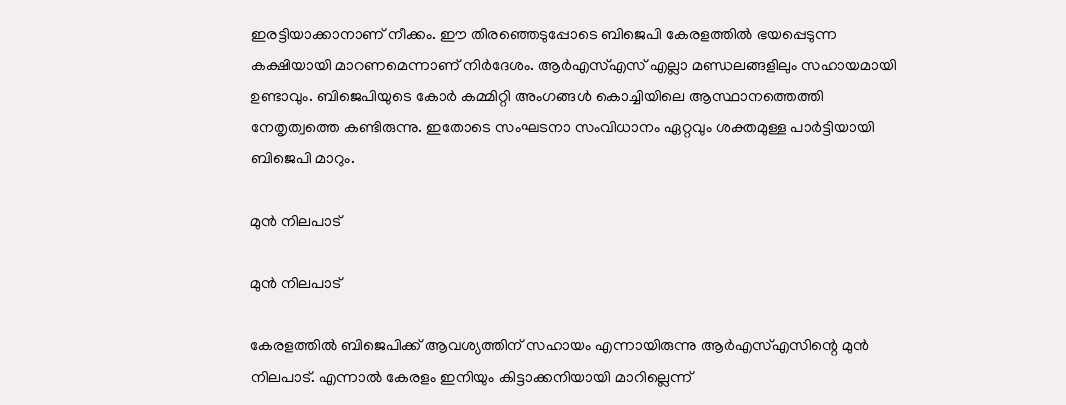ഇരട്ടിയാക്കാനാണ് നീക്കം. ഈ തിരഞ്ഞെടുപ്പോടെ ബിജെപി കേരളത്തില്‍ ഭയപ്പെടുന്ന കക്ഷിയായി മാറണമെന്നാണ് നിര്‍ദേശം. ആര്‍എസ്എസ് എല്ലാ മണ്ഡലങ്ങളിലും സഹായമായി ഉണ്ടാവും. ബിജെപിയുടെ കോര്‍ കമ്മിറ്റി അംഗങ്ങള്‍ കൊച്ചിയിലെ ആസ്ഥാനത്തെത്തി നേതൃത്വത്തെ കണ്ടിരുന്നു. ഇതോടെ സംഘടനാ സംവിധാനം ഏറ്റവും ശക്തമുള്ള പാര്‍ട്ടിയായി ബിജെപി മാറും.

മുന്‍ നിലപാട്

മുന്‍ നിലപാട്

കേരളത്തില്‍ ബിജെപിക്ക് ആവശ്യത്തിന് സഹായം എന്നായിരുന്നു ആര്‍എസ്എസിന്റെ മുന്‍ നിലപാട്. എന്നാല്‍ കേരളം ഇനിയും കിട്ടാക്കനിയായി മാറില്ലെന്ന്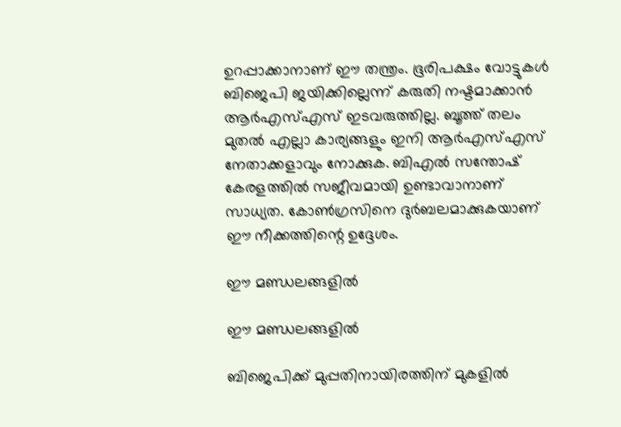ഉറപ്പാക്കാനാണ് ഈ തന്ത്രം. ഭൂരിപക്ഷം വോട്ടുകള്‍ ബിജെപി ജയിക്കില്ലെന്ന് കരുതി നഷ്ടമാക്കാന്‍ ആര്‍എസ്എസ് ഇടവരുത്തില്ല. ബൂത്ത് തലം മുതല്‍ എല്ലാ കാര്യങ്ങളും ഇനി ആര്‍എസ്എസ് നേതാക്കളാവും നോക്കുക. ബിഎല്‍ സന്തോഷ് കേരളത്തില്‍ സജീവമായി ഉണ്ടാവാനാണ് സാധ്യത. കോണ്‍ഗ്രസിനെ ദുര്‍ബലമാക്കുകയാണ് ഈ നീക്കത്തിന്റെ ഉദ്ദേശം.

ഈ മണ്ഡലങ്ങളില്‍

ഈ മണ്ഡലങ്ങളില്‍

ബിജെപിക്ക് മുപ്പതിനായിരത്തിന് മുകളില്‍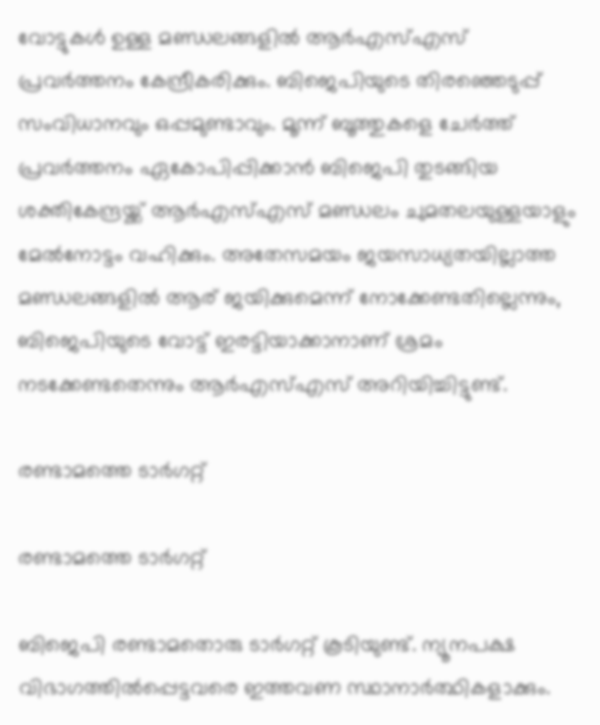വോട്ടുകള്‍ ഉള്ള മണ്ഡലങ്ങളില്‍ ആര്‍എസ്എസ് പ്രവര്‍ത്തനം കേന്ദ്രീകരിക്കും. ബിജെപിയുടെ തിരഞ്ഞെടുപ്പ് സംവിധാനവും ഒപ്പമുണ്ടാവും. മൂന്ന് ബൂത്തുകളെ ചേര്‍ത്ത് പ്രവര്‍ത്തനം ഏകോപിപ്പിക്കാന്‍ ബിജെപി തുടങ്ങിയ ശക്തികേന്ദ്രയ്ക്ക് ആര്‍എസ്എസ് മണ്ഡലം ചുമതലയുള്ളയാളും മേല്‍നോട്ടം വഹിക്കും. അതേസമയം ജയസാധ്യതയില്ലാത്ത മണ്ഡലങ്ങളില്‍ ആര് ജയിക്കുമെന്ന് നോക്കേണ്ടതില്ലെന്നും, ബിജെപിയുടെ വോട്ട് ഇരട്ടിയാക്കാനാണ് ശ്രമം നടക്കേണ്ടതെന്നും ആര്‍എസ്എസ് അറിയിച്ചിട്ടുണ്ട്.

രണ്ടാമത്തെ ടാര്‍ഗറ്റ്

രണ്ടാമത്തെ ടാര്‍ഗറ്റ്

ബിജെപി രണ്ടാമതൊരു ടാര്‍ഗറ്റ് കൂടിയുണ്ട്. ന്യൂനപക്ഷ വിഭാഗത്തില്‍പ്പെട്ടവരെ ഇത്തവണ സ്ഥാനാര്‍ത്ഥികളാക്കും.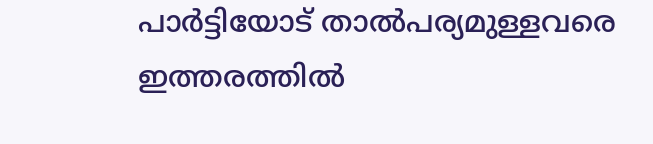പാര്‍ട്ടിയോട് താല്‍പര്യമുള്ളവരെ ഇത്തരത്തില്‍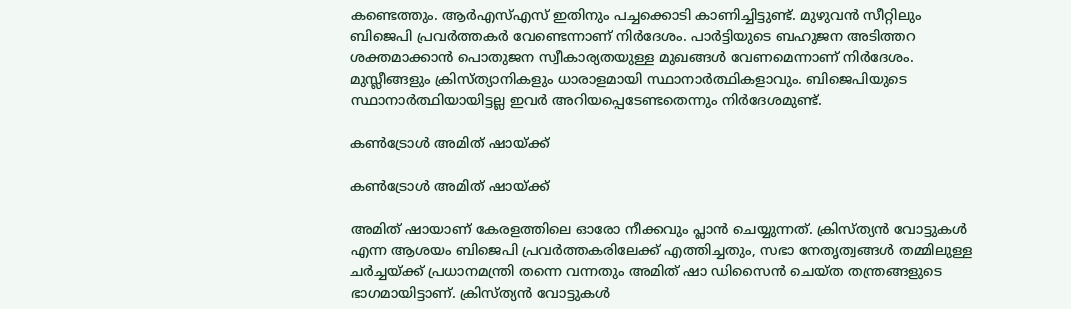കണ്ടെത്തും. ആര്‍എസ്എസ് ഇതിനും പച്ചക്കൊടി കാണിച്ചിട്ടുണ്ട്. മുഴുവന്‍ സീറ്റിലും ബിജെപി പ്രവര്‍ത്തകര്‍ വേണ്ടെന്നാണ് നിര്‍ദേശം. പാര്‍ട്ടിയുടെ ബഹുജന അടിത്തറ ശക്തമാക്കാന്‍ പൊതുജന സ്വീകാര്യതയുള്ള മുഖങ്ങള്‍ വേണമെന്നാണ് നിര്‍ദേശം. മുസ്ലീങ്ങളും ക്രിസ്ത്യാനികളും ധാരാളമായി സ്ഥാനാര്‍ത്ഥികളാവും. ബിജെപിയുടെ സ്ഥാനാര്‍ത്ഥിയായിട്ടല്ല ഇവര്‍ അറിയപ്പെടേണ്ടതെന്നും നിര്‍ദേശമുണ്ട്.

കണ്‍ട്രോള്‍ അമിത് ഷായ്ക്ക്

കണ്‍ട്രോള്‍ അമിത് ഷായ്ക്ക്

അമിത് ഷായാണ് കേരളത്തിലെ ഓരോ നീക്കവും പ്ലാന്‍ ചെയ്യുന്നത്. ക്രിസ്ത്യന്‍ വോട്ടുകള്‍ എന്ന ആശയം ബിജെപി പ്രവര്‍ത്തകരിലേക്ക് എത്തിച്ചതും, സഭാ നേതൃത്വങ്ങള്‍ തമ്മിലുള്ള ചര്‍ച്ചയ്ക്ക് പ്രധാനമന്ത്രി തന്നെ വന്നതും അമിത് ഷാ ഡിസൈന്‍ ചെയ്ത തന്ത്രങ്ങളുടെ ഭാഗമായിട്ടാണ്. ക്രിസ്ത്യന്‍ വോട്ടുകള്‍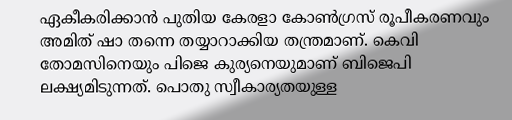ഏകീകരിക്കാന്‍ പുതിയ കേരളാ കോണ്‍ഗ്രസ് രൂപീകരണവും അമിത് ഷാ തന്നെ തയ്യാറാക്കിയ തന്ത്രമാണ്. കെവി തോമസിനെയും പിജെ കുര്യനെയുമാണ് ബിജെപി ലക്ഷ്യമിടുന്നത്. പൊതു സ്വീകാര്യതയുള്ള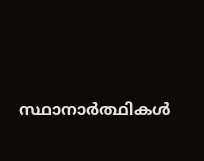സ്ഥാനാര്‍ത്ഥികള്‍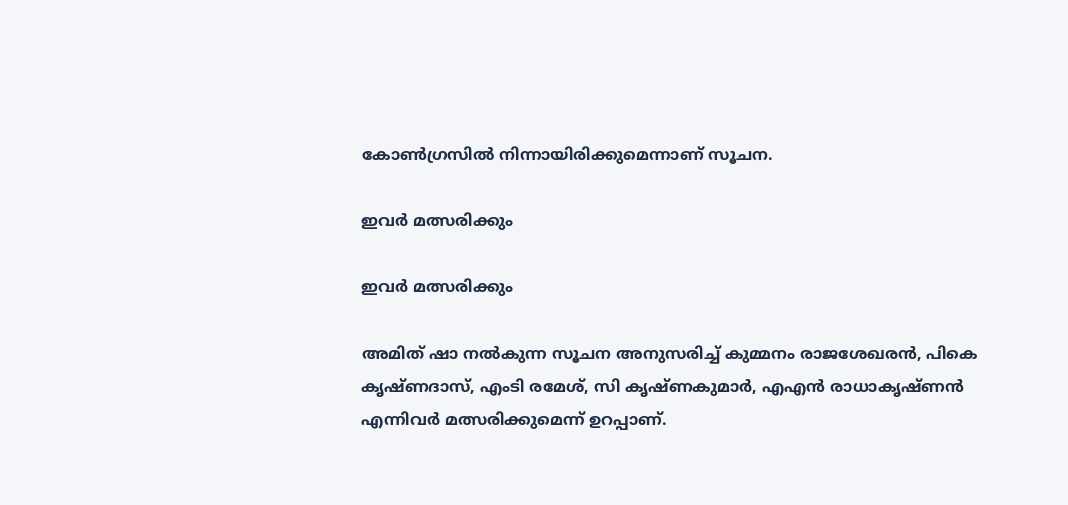കോണ്‍ഗ്രസില്‍ നിന്നായിരിക്കുമെന്നാണ് സൂചന.

ഇവര്‍ മത്സരിക്കും

ഇവര്‍ മത്സരിക്കും

അമിത് ഷാ നല്‍കുന്ന സൂചന അനുസരിച്ച് കുമ്മനം രാജശേഖരന്‍, പികെ കൃഷ്ണദാസ്, എംടി രമേശ്, സി കൃഷ്ണകുമാര്‍, എഎന്‍ രാധാകൃഷ്ണന്‍ എന്നിവര്‍ മത്സരിക്കുമെന്ന് ഉറപ്പാണ്.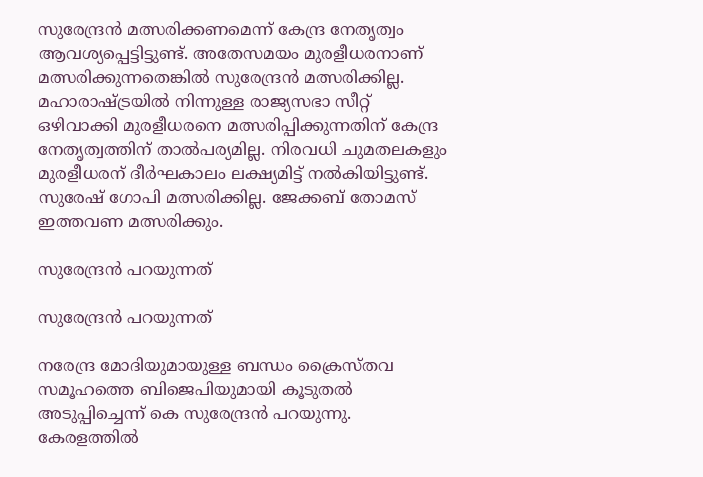സുരേന്ദ്രന്‍ മത്സരിക്കണമെന്ന് കേന്ദ്ര നേതൃത്വം ആവശ്യപ്പെട്ടിട്ടുണ്ട്. അതേസമയം മുരളീധരനാണ് മത്സരിക്കുന്നതെങ്കില്‍ സുരേന്ദ്രന്‍ മത്സരിക്കില്ല. മഹാരാഷ്ട്രയില്‍ നിന്നുള്ള രാജ്യസഭാ സീറ്റ് ഒഴിവാക്കി മുരളീധരനെ മത്സരിപ്പിക്കുന്നതിന് കേന്ദ്ര നേതൃത്വത്തിന് താല്‍പര്യമില്ല. നിരവധി ചുമതലകളും മുരളീധരന് ദീര്‍ഘകാലം ലക്ഷ്യമിട്ട് നല്‍കിയിട്ടുണ്ട്. സുരേഷ് ഗോപി മത്സരിക്കില്ല. ജേക്കബ് തോമസ് ഇത്തവണ മത്സരിക്കും.

സുരേന്ദ്രന്‍ പറയുന്നത്

സുരേന്ദ്രന്‍ പറയുന്നത്

നരേന്ദ്ര മോദിയുമായുള്ള ബന്ധം ക്രൈസ്തവ സമൂഹത്തെ ബിജെപിയുമായി കൂടുതല്‍ അടുപ്പിച്ചെന്ന് കെ സുരേന്ദ്രന്‍ പറയുന്നു. കേരളത്തില്‍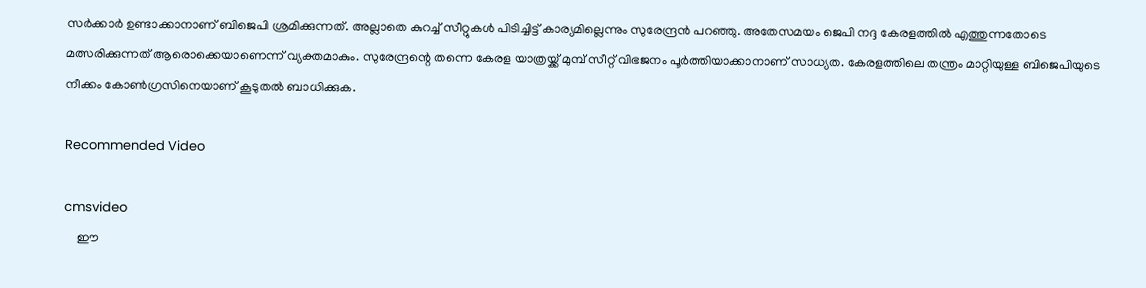സര്‍ക്കാര്‍ ഉണ്ടാക്കാനാണ് ബിജെപി ശ്രമിക്കുന്നത്. അല്ലാതെ കുറച്ച് സീറ്റുകള്‍ പിടിച്ചിട്ട് കാര്യമില്ലെന്നും സുരേന്ദ്രന്‍ പറഞ്ഞു. അതേസമയം ജെപി നദ്ദ കേരളത്തില്‍ എത്തുന്നതോടെ മത്സരിക്കുന്നത് ആരൊക്കെയാണെന്ന് വ്യക്തമാകും. സുരേന്ദ്രന്റെ തന്നെ കേരള യാത്രയ്ക്ക് മുമ്പ് സീറ്റ് വിഭജനം പൂര്‍ത്തിയാക്കാനാണ് സാധ്യത. കേരളത്തിലെ തന്ത്രം മാറ്റിയുള്ള ബിജെപിയുടെ നീക്കം കോണ്‍ഗ്രസിനെയാണ് കൂടുതല്‍ ബാധിക്കുക.

Recommended Video

cmsvideo
    ഈ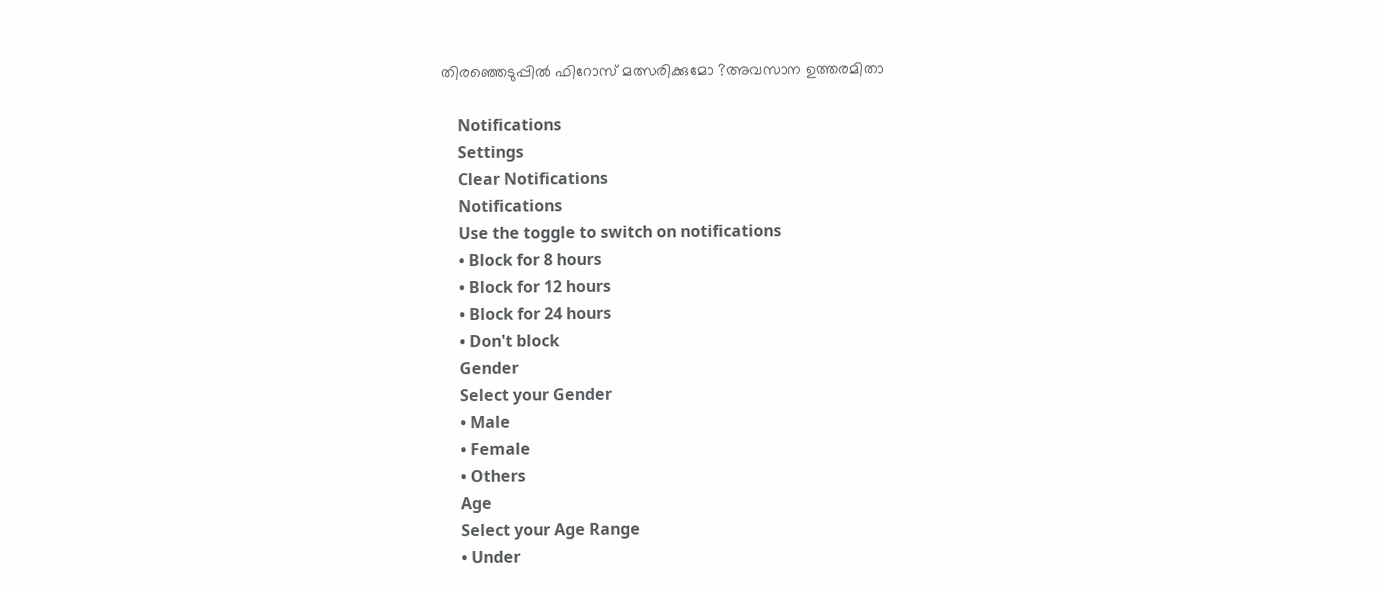തിരഞ്ഞെടുപ്പിൽ ഫിറോസ് മത്സരിക്കുമോ ?അവസാന ഉത്തരമിതാ

    Notifications
    Settings
    Clear Notifications
    Notifications
    Use the toggle to switch on notifications
    • Block for 8 hours
    • Block for 12 hours
    • Block for 24 hours
    • Don't block
    Gender
    Select your Gender
    • Male
    • Female
    • Others
    Age
    Select your Age Range
    • Under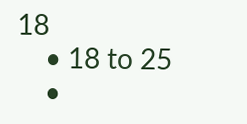18
    • 18 to 25
    •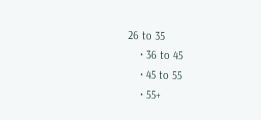26 to 35
    • 36 to 45
    • 45 to 55
    • 55+